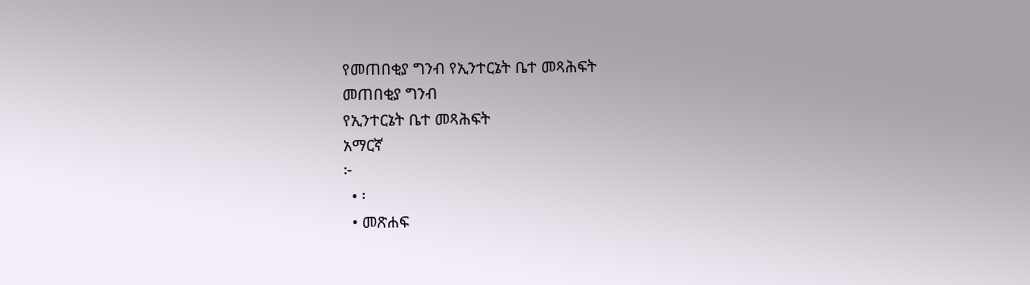የመጠበቂያ ግንብ የኢንተርኔት ቤተ መጻሕፍት
መጠበቂያ ግንብ
የኢንተርኔት ቤተ መጻሕፍት
አማርኛ
፦
  • ፡
  • መጽሐፍ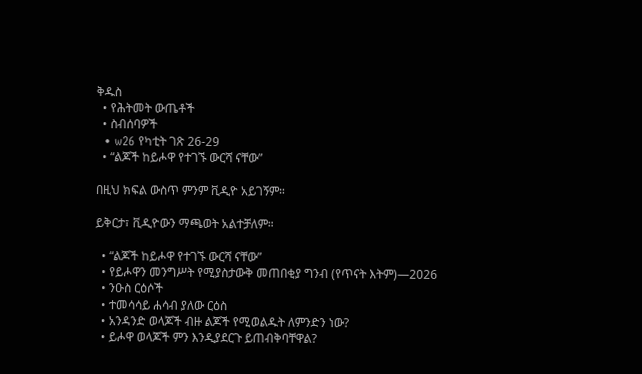ቅዱስ
  • የሕትመት ውጤቶች
  • ስብሰባዎች
  • w26 የካቲት ገጽ 26-29
  • “ልጆች ከይሖዋ የተገኙ ውርሻ ናቸው”

በዚህ ክፍል ውስጥ ምንም ቪዲዮ አይገኝም።

ይቅርታ፣ ቪዲዮውን ማጫወት አልተቻለም።

  • “ልጆች ከይሖዋ የተገኙ ውርሻ ናቸው”
  • የይሖዋን መንግሥት የሚያስታውቅ መጠበቂያ ግንብ (የጥናት እትም)—2026
  • ንዑስ ርዕሶች
  • ተመሳሳይ ሐሳብ ያለው ርዕስ
  • አንዳንድ ወላጆች ብዙ ልጆች የሚወልዱት ለምንድን ነው?
  • ይሖዋ ወላጆች ምን እንዲያደርጉ ይጠብቅባቸዋል?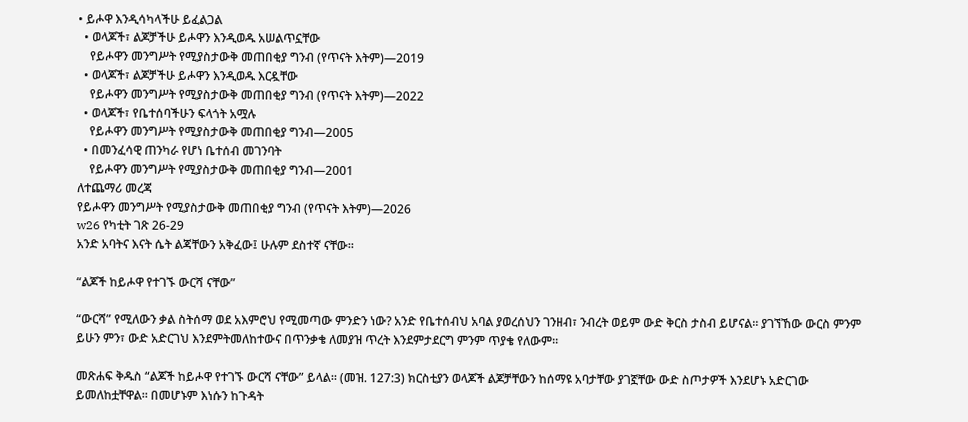• ይሖዋ እንዲሳካላችሁ ይፈልጋል
  • ወላጆች፣ ልጆቻችሁ ይሖዋን እንዲወዱ አሠልጥኗቸው
    የይሖዋን መንግሥት የሚያስታውቅ መጠበቂያ ግንብ (የጥናት እትም)—2019
  • ወላጆች፣ ልጆቻችሁ ይሖዋን እንዲወዱ እርዷቸው
    የይሖዋን መንግሥት የሚያስታውቅ መጠበቂያ ግንብ (የጥናት እትም)—2022
  • ወላጆች፣ የቤተሰባችሁን ፍላጎት አሟሉ
    የይሖዋን መንግሥት የሚያስታውቅ መጠበቂያ ግንብ—2005
  • በመንፈሳዊ ጠንካራ የሆነ ቤተሰብ መገንባት
    የይሖዋን መንግሥት የሚያስታውቅ መጠበቂያ ግንብ—2001
ለተጨማሪ መረጃ
የይሖዋን መንግሥት የሚያስታውቅ መጠበቂያ ግንብ (የጥናት እትም)—2026
w26 የካቲት ገጽ 26-29
አንድ አባትና እናት ሴት ልጃቸውን አቅፈው፤ ሁሉም ደስተኛ ናቸው።

“ልጆች ከይሖዋ የተገኙ ውርሻ ናቸው”

“ውርሻ” የሚለውን ቃል ስትሰማ ወደ አእምሮህ የሚመጣው ምንድን ነው? አንድ የቤተሰብህ አባል ያወረሰህን ገንዘብ፣ ንብረት ወይም ውድ ቅርስ ታስብ ይሆናል። ያገኘኸው ውርስ ምንም ይሁን ምን፣ ውድ አድርገህ እንደምትመለከተውና በጥንቃቄ ለመያዝ ጥረት እንደምታደርግ ምንም ጥያቄ የለውም።

መጽሐፍ ቅዱስ “ልጆች ከይሖዋ የተገኙ ውርሻ ናቸው” ይላል። (መዝ. 127:3) ክርስቲያን ወላጆች ልጆቻቸውን ከሰማዩ አባታቸው ያገኟቸው ውድ ስጦታዎች እንደሆኑ አድርገው ይመለከቷቸዋል። በመሆኑም እነሱን ከጉዳት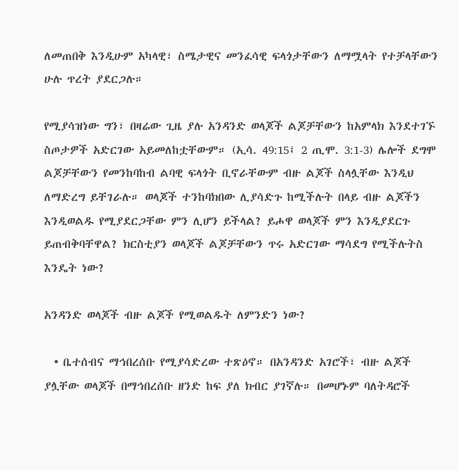ለመጠበቅ እንዲሁም አካላዊ፣ ስሜታዊና መንፈሳዊ ፍላጎታቸውን ለማሟላት የተቻላቸውን ሁሉ ጥረት ያደርጋሉ።

የሚያሳዝነው ግን፣ በዛሬው ጊዜ ያሉ አንዳንድ ወላጆች ልጆቻቸውን ከአምላክ እንደተገኙ ስጦታዎች አድርገው አይመለከቷቸውም። (ኢሳ. 49:15፤ 2 ጢሞ. 3:1-3) ሌሎች ደግሞ ልጆቻቸውን የመንከባከብ ልባዊ ፍላጎት ቢኖራቸውም ብዙ ልጆች ስላሏቸው እንዲህ ለማድረግ ይቸገራሉ። ወላጆች ተንከባክበው ሊያሳድጉ ከሚችሉት በላይ ብዙ ልጆችን እንዲወልዱ የሚያደርጋቸው ምን ሊሆን ይችላል? ይሖዋ ወላጆች ምን እንዲያደርጉ ይጠብቅባቸዋል? ክርስቲያን ወላጆች ልጆቻቸውን ጥሩ አድርገው ማሳደግ የሚችሉትስ እንዴት ነው?

አንዳንድ ወላጆች ብዙ ልጆች የሚወልዱት ለምንድን ነው?

  • ቤተሰብና ማኅበረሰቡ የሚያሳድረው ተጽዕኖ። በአንዳንድ አገሮች፣ ብዙ ልጆች ያሏቸው ወላጆች በማኅበረሰቡ ዘንድ ከፍ ያለ ክብር ያገኛሉ። በመሆኑም ባለትዳሮች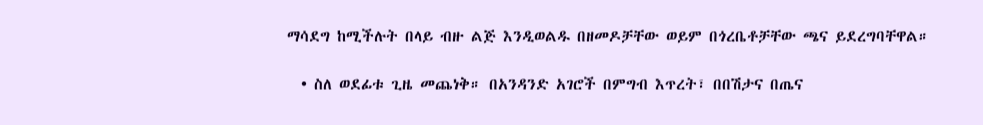ማሳደግ ከሚችሉት በላይ ብዙ ልጅ እንዲወልዱ በዘመዶቻቸው ወይም በጎረቤቶቻቸው ጫና ይደረግባቸዋል።

  • ስለ ወደፊቱ ጊዜ መጨነቅ። በአንዳንድ አገሮች በምግብ እጥረት፣ በበሽታና በጤና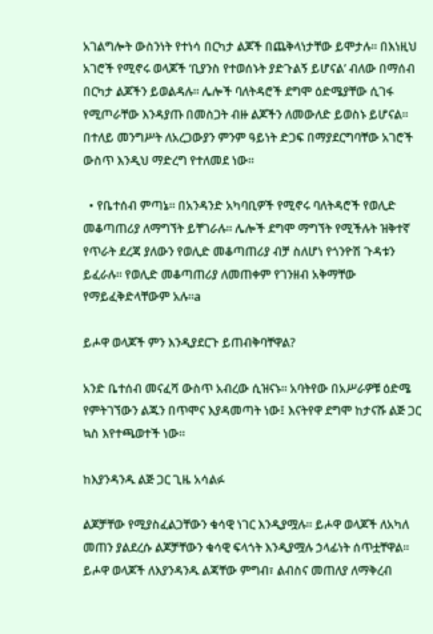አገልግሎት ውስንነት የተነሳ በርካታ ልጆች በጨቅላነታቸው ይሞታሉ። በእነዚህ አገሮች የሚኖሩ ወላጆች ‘ቢያንስ የተወሰኑት ያድጉልኝ ይሆናል’ ብለው በማሰብ በርካታ ልጆችን ይወልዳሉ። ሌሎች ባለትዳሮች ደግሞ ዕድሜያቸው ሲገፋ የሚጦራቸው እንዳያጡ በመስጋት ብዙ ልጆችን ለመውለድ ይወስኑ ይሆናል። በተለይ መንግሥት ለአረጋውያን ምንም ዓይነት ድጋፍ በማያደርግባቸው አገሮች ውስጥ እንዲህ ማድረግ የተለመደ ነው።

  • የቤተሰብ ምጣኔ። በአንዳንድ አካባቢዎች የሚኖሩ ባለትዳሮች የወሊድ መቆጣጠሪያ ለማግኘት ይቸገራሉ። ሌሎች ደግሞ ማግኘት የሚችሉት ዝቅተኛ የጥራት ደረጃ ያለውን የወሊድ መቆጣጠሪያ ብቻ ስለሆነ የጎንዮሽ ጉዳቱን ይፈራሉ። የወሊድ መቆጣጠሪያ ለመጠቀም የገንዘብ አቅማቸው የማይፈቅድላቸውም አሉ።a

ይሖዋ ወላጆች ምን እንዲያደርጉ ይጠብቅባቸዋል?

አንድ ቤተሰብ መናፈሻ ውስጥ አብረው ሲዝናኑ። አባትየው በአሥራዎቹ ዕድሜ የምትገኘውን ልጁን በጥሞና እያዳመጣት ነው፤ እናትየዋ ደግሞ ከታናሹ ልጅ ጋር ኳስ እየተጫወተች ነው።

ከእያንዳንዱ ልጅ ጋር ጊዜ አሳልፉ

ልጆቻቸው የሚያስፈልጋቸውን ቁሳዊ ነገር እንዲያሟሉ። ይሖዋ ወላጆች ለአካለ መጠን ያልደረሱ ልጆቻቸውን ቁሳዊ ፍላጎት እንዲያሟሉ ኃላፊነት ሰጥቷቸዋል። ይሖዋ ወላጆች ለእያንዳንዱ ልጃቸው ምግብ፣ ልብስና መጠለያ ለማቅረብ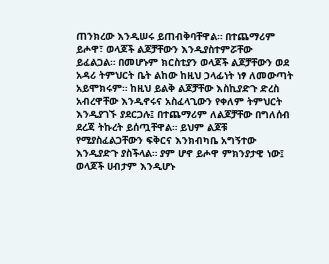ጠንክረው እንዲሠሩ ይጠብቅባቸዋል። በተጨማሪም ይሖዋ፣ ወላጆች ልጆቻቸውን እንዲያስተምሯቸው ይፈልጋል። በመሆኑም ክርስቲያን ወላጆች ልጆቻቸውን ወደ አዳሪ ትምህርት ቤት ልከው ከዚህ ኃላፊነት ነፃ ለመውጣት አይሞክሩም። ከዚህ ይልቅ ልጆቻቸው እስኪያድጉ ድረስ አብረዋቸው እንዲኖሩና አስፈላጊውን የቀለም ትምህርት እንዲያገኙ ያደርጋሉ፤ በተጨማሪም ለልጆቻቸው በግለሰብ ደረጃ ትኩረት ይሰጧቸዋል። ይህም ልጆቹ የሚያስፈልጋቸውን ፍቅርና እንክብካቤ አግኝተው እንዲያድጉ ያስችላል። ያም ሆኖ ይሖዋ ምክንያታዊ ነው፤ ወላጆች ሀብታም እንዲሆኑ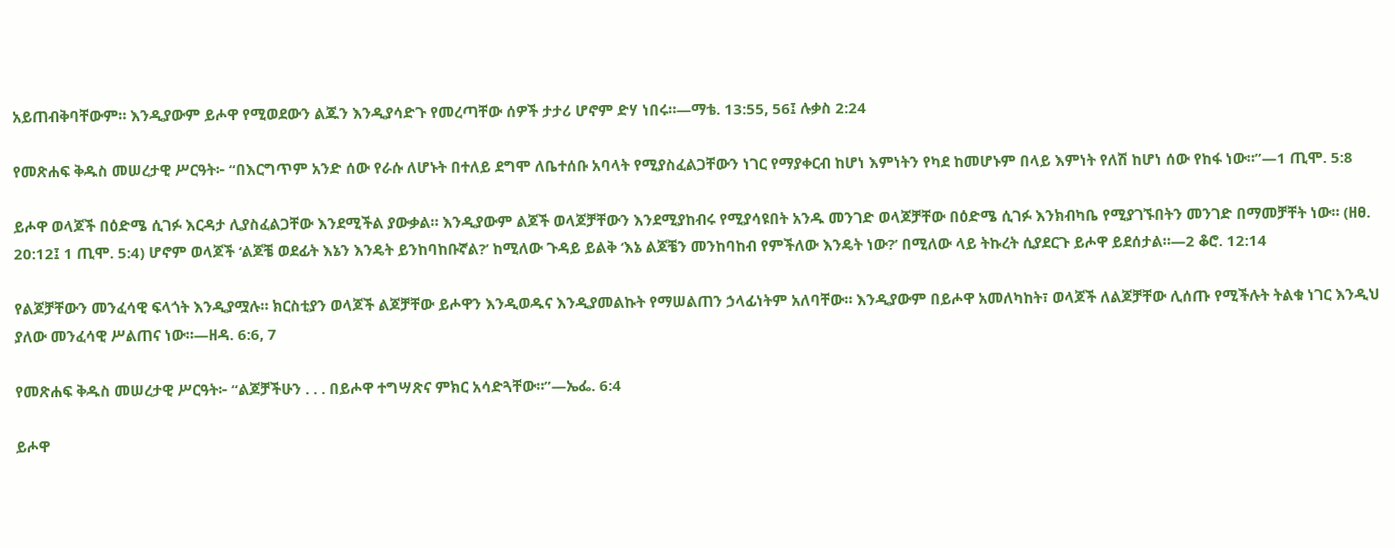አይጠብቅባቸውም። እንዲያውም ይሖዋ የሚወደውን ልጁን እንዲያሳድጉ የመረጣቸው ሰዎች ታታሪ ሆኖም ድሃ ነበሩ።—ማቴ. 13:55, 56፤ ሉቃስ 2:24

የመጽሐፍ ቅዱስ መሠረታዊ ሥርዓት፦ “በእርግጥም አንድ ሰው የራሱ ለሆኑት በተለይ ደግሞ ለቤተሰቡ አባላት የሚያስፈልጋቸውን ነገር የማያቀርብ ከሆነ እምነትን የካደ ከመሆኑም በላይ እምነት የለሽ ከሆነ ሰው የከፋ ነው።”—1 ጢሞ. 5:8

ይሖዋ ወላጆች በዕድሜ ሲገፉ እርዳታ ሊያስፈልጋቸው እንደሚችል ያውቃል። እንዲያውም ልጆች ወላጆቻቸውን እንደሚያከብሩ የሚያሳዩበት አንዱ መንገድ ወላጆቻቸው በዕድሜ ሲገፉ እንክብካቤ የሚያገኙበትን መንገድ በማመቻቸት ነው። (ዘፀ. 20:12፤ 1 ጢሞ. 5:4) ሆኖም ወላጆች ‘ልጆቼ ወደፊት እኔን እንዴት ይንከባከቡኛል?’ ከሚለው ጉዳይ ይልቅ ‘እኔ ልጆቼን መንከባከብ የምችለው እንዴት ነው?’ በሚለው ላይ ትኩረት ሲያደርጉ ይሖዋ ይደሰታል።—2 ቆሮ. 12:14

የልጆቻቸውን መንፈሳዊ ፍላጎት እንዲያሟሉ። ክርስቲያን ወላጆች ልጆቻቸው ይሖዋን እንዲወዱና እንዲያመልኩት የማሠልጠን ኃላፊነትም አለባቸው። እንዲያውም በይሖዋ አመለካከት፣ ወላጆች ለልጆቻቸው ሊሰጡ የሚችሉት ትልቁ ነገር እንዲህ ያለው መንፈሳዊ ሥልጠና ነው።—ዘዳ. 6:6, 7

የመጽሐፍ ቅዱስ መሠረታዊ ሥርዓት፦ “ልጆቻችሁን . . . በይሖዋ ተግሣጽና ምክር አሳድጓቸው።”—ኤፌ. 6:4

ይሖዋ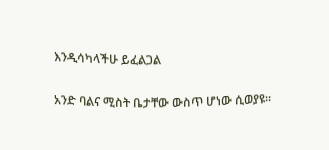እንዲሳካላችሁ ይፈልጋል

አንድ ባልና ሚስት ቤታቸው ውስጥ ሆነው ሲወያዩ።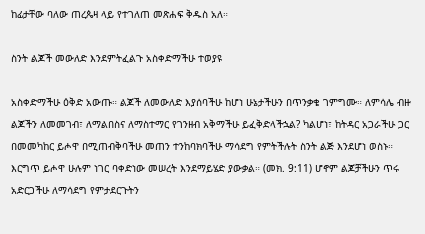ከፊታቸው ባለው ጠረጴዛ ላይ የተገለጠ መጽሐፍ ቅዱስ አለ።

ስንት ልጆች መውለድ እንደምትፈልጉ አስቀድማችሁ ተወያዩ

አስቀድማችሁ ዕቅድ አውጡ። ልጆች ለመውለድ እያሰባችሁ ከሆነ ሁኔታችሁን በጥንቃቄ ገምግሙ። ለምሳሌ ብዙ ልጆችን ለመመገብ፣ ለማልበስና ለማስተማር የገንዘብ አቅማችሁ ይፈቅድላችኋል? ካልሆነ፣ ከትዳር አጋራችሁ ጋር በመመካከር ይሖዋ በሚጠብቅባችሁ መጠን ተንከባክባችሁ ማሳደግ የምትችሉት ስንት ልጅ እንደሆነ ወስኑ። እርግጥ ይሖዋ ሁሉም ነገር ባቀድነው መሠረት እንደማይሄድ ያውቃል። (መክ. 9:11) ሆኖም ልጆቻችሁን ጥሩ አድርጋችሁ ለማሳደግ የምታደርጉትን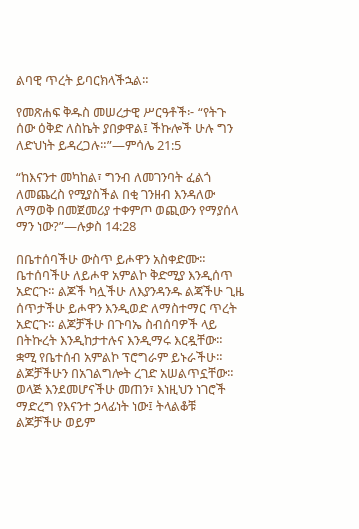ልባዊ ጥረት ይባርክላችኋል።

የመጽሐፍ ቅዱስ መሠረታዊ ሥርዓቶች፦ “የትጉ ሰው ዕቅድ ለስኬት ያበቃዋል፤ ችኩሎች ሁሉ ግን ለድህነት ይዳረጋሉ።”—ምሳሌ 21:5

“ከእናንተ መካከል፣ ግንብ ለመገንባት ፈልጎ ለመጨረስ የሚያስችል በቂ ገንዘብ እንዳለው ለማወቅ በመጀመሪያ ተቀምጦ ወጪውን የማያሰላ ማን ነው?”—ሉቃስ 14:28

በቤተሰባችሁ ውስጥ ይሖዋን አስቀድሙ። ቤተሰባችሁ ለይሖዋ አምልኮ ቅድሚያ እንዲሰጥ አድርጉ። ልጆች ካሏችሁ ለእያንዳንዱ ልጃችሁ ጊዜ ሰጥታችሁ ይሖዋን እንዲወድ ለማስተማር ጥረት አድርጉ። ልጆቻችሁ በጉባኤ ስብሰባዎች ላይ በትኩረት እንዲከታተሉና እንዲማሩ እርዷቸው። ቋሚ የቤተሰብ አምልኮ ፕሮግራም ይኑራችሁ። ልጆቻችሁን በአገልግሎት ረገድ አሠልጥኗቸው። ወላጅ እንደመሆናችሁ መጠን፣ እነዚህን ነገሮች ማድረግ የእናንተ ኃላፊነት ነው፤ ትላልቆቹ ልጆቻችሁ ወይም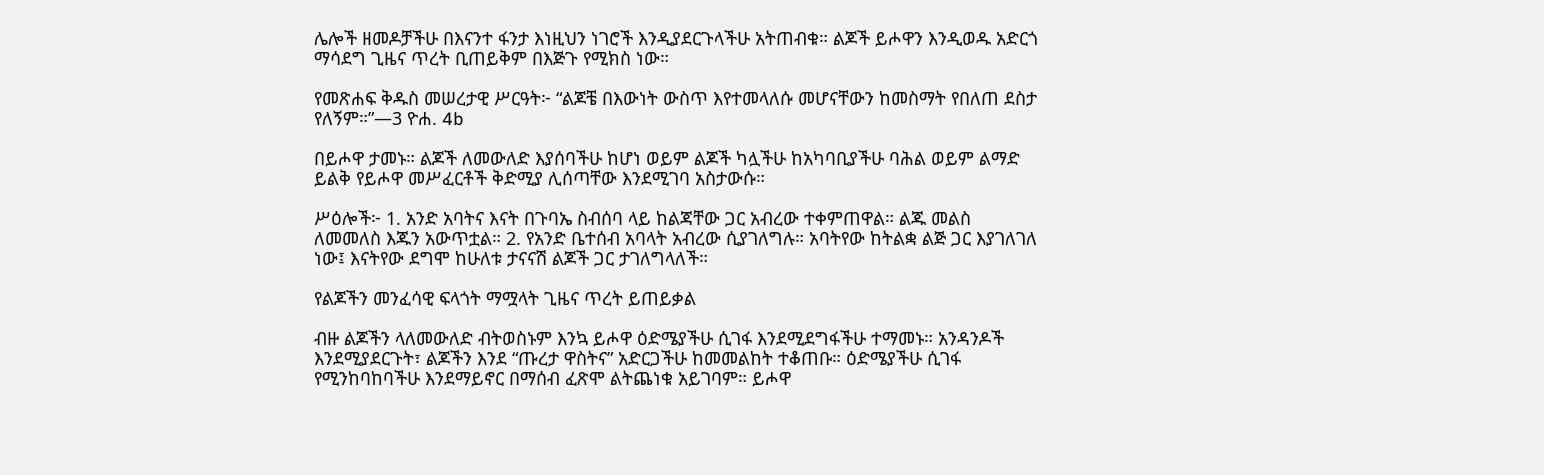ሌሎች ዘመዶቻችሁ በእናንተ ፋንታ እነዚህን ነገሮች እንዲያደርጉላችሁ አትጠብቁ። ልጆች ይሖዋን እንዲወዱ አድርጎ ማሳደግ ጊዜና ጥረት ቢጠይቅም በእጅጉ የሚክስ ነው።

የመጽሐፍ ቅዱስ መሠረታዊ ሥርዓት፦ “ልጆቼ በእውነት ውስጥ እየተመላለሱ መሆናቸውን ከመስማት የበለጠ ደስታ የለኝም።”—3 ዮሐ. 4b

በይሖዋ ታመኑ። ልጆች ለመውለድ እያሰባችሁ ከሆነ ወይም ልጆች ካሏችሁ ከአካባቢያችሁ ባሕል ወይም ልማድ ይልቅ የይሖዋ መሥፈርቶች ቅድሚያ ሊሰጣቸው እንደሚገባ አስታውሱ።

ሥዕሎች፦ 1. አንድ አባትና እናት በጉባኤ ስብሰባ ላይ ከልጃቸው ጋር አብረው ተቀምጠዋል። ልጁ መልስ ለመመለስ እጁን አውጥቷል። 2. የአንድ ቤተሰብ አባላት አብረው ሲያገለግሉ። አባትየው ከትልቋ ልጅ ጋር እያገለገለ ነው፤ እናትየው ደግሞ ከሁለቱ ታናናሽ ልጆች ጋር ታገለግላለች።

የልጆችን መንፈሳዊ ፍላጎት ማሟላት ጊዜና ጥረት ይጠይቃል

ብዙ ልጆችን ላለመውለድ ብትወስኑም እንኳ ይሖዋ ዕድሜያችሁ ሲገፋ እንደሚደግፋችሁ ተማመኑ። አንዳንዶች እንደሚያደርጉት፣ ልጆችን እንደ “ጡረታ ዋስትና” አድርጋችሁ ከመመልከት ተቆጠቡ። ዕድሜያችሁ ሲገፋ የሚንከባከባችሁ እንደማይኖር በማሰብ ፈጽሞ ልትጨነቁ አይገባም። ይሖዋ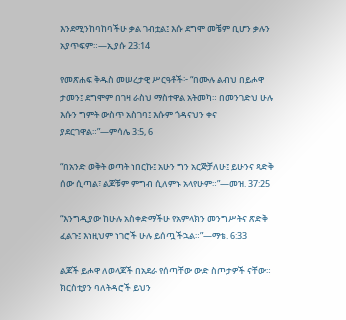እንደሚንከባከባችሁ ቃል ገብቷል፤ እሱ ደግሞ መቼም ቢሆን ቃሉን አያጥፍም።—ኢያሱ 23:14

የመጽሐፍ ቅዱስ መሠረታዊ ሥርዓቶች፦ “በሙሉ ልብህ በይሖዋ ታመን፤ ደግሞም በገዛ ራስህ ማስተዋል አትመካ። በመንገድህ ሁሉ እሱን ግምት ውስጥ አስገባ፤ እሱም ጎዳናህን ቀና ያደርገዋል።”—ምሳሌ 3:5, 6

“በአንድ ወቅት ወጣት ነበርኩ፤ አሁን ግን አርጅቻለሁ፤ ይሁንና ጻድቅ ሰው ሲጣል፣ ልጆቹም ምግብ ሲለምኑ አላየሁም።”—መዝ. 37:25

“እንግዲያው ከሁሉ አስቀድማችሁ የአምላክን መንግሥትና ጽድቅ ፈልጉ፤ እነዚህም ነገሮች ሁሉ ይሰጧችኋል።”—ማቴ. 6:33

ልጆች ይሖዋ ለወላጆች በአደራ የሰጣቸው ውድ ስጦታዎች ናቸው። ክርስቲያን ባለትዳሮች ይህን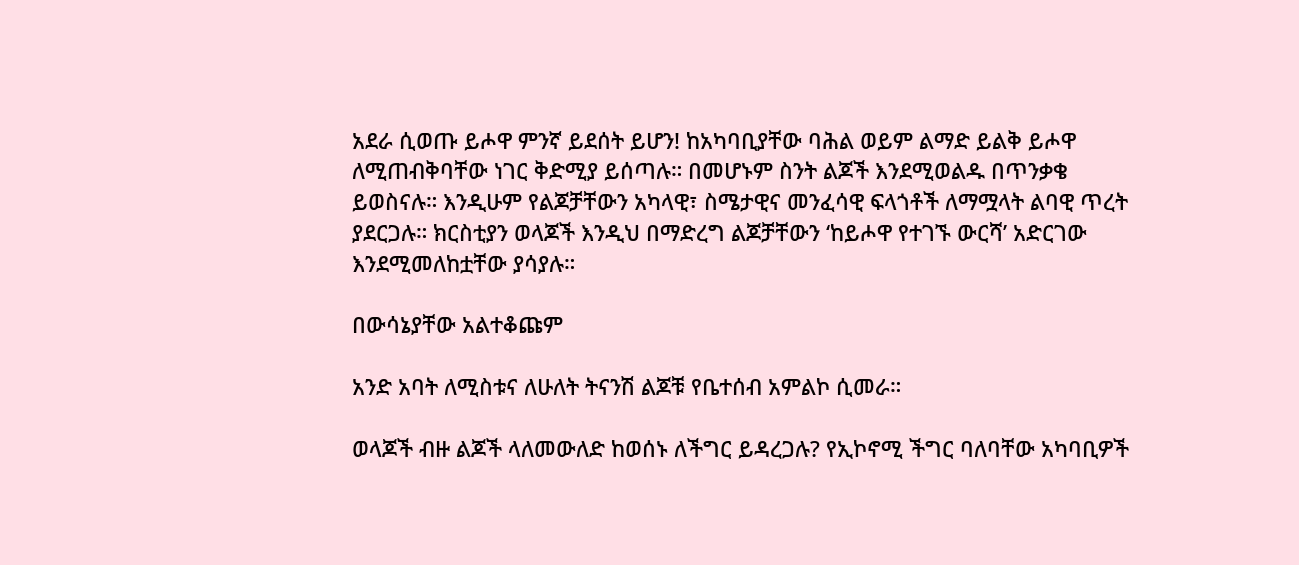አደራ ሲወጡ ይሖዋ ምንኛ ይደሰት ይሆን! ከአካባቢያቸው ባሕል ወይም ልማድ ይልቅ ይሖዋ ለሚጠብቅባቸው ነገር ቅድሚያ ይሰጣሉ። በመሆኑም ስንት ልጆች እንደሚወልዱ በጥንቃቄ ይወስናሉ። እንዲሁም የልጆቻቸውን አካላዊ፣ ስሜታዊና መንፈሳዊ ፍላጎቶች ለማሟላት ልባዊ ጥረት ያደርጋሉ። ክርስቲያን ወላጆች እንዲህ በማድረግ ልጆቻቸውን ‘ከይሖዋ የተገኙ ውርሻ’ አድርገው እንደሚመለከቷቸው ያሳያሉ።

በውሳኔያቸው አልተቆጩም

አንድ አባት ለሚስቱና ለሁለት ትናንሽ ልጆቹ የቤተሰብ አምልኮ ሲመራ።

ወላጆች ብዙ ልጆች ላለመውለድ ከወሰኑ ለችግር ይዳረጋሉ? የኢኮኖሚ ችግር ባለባቸው አካባቢዎች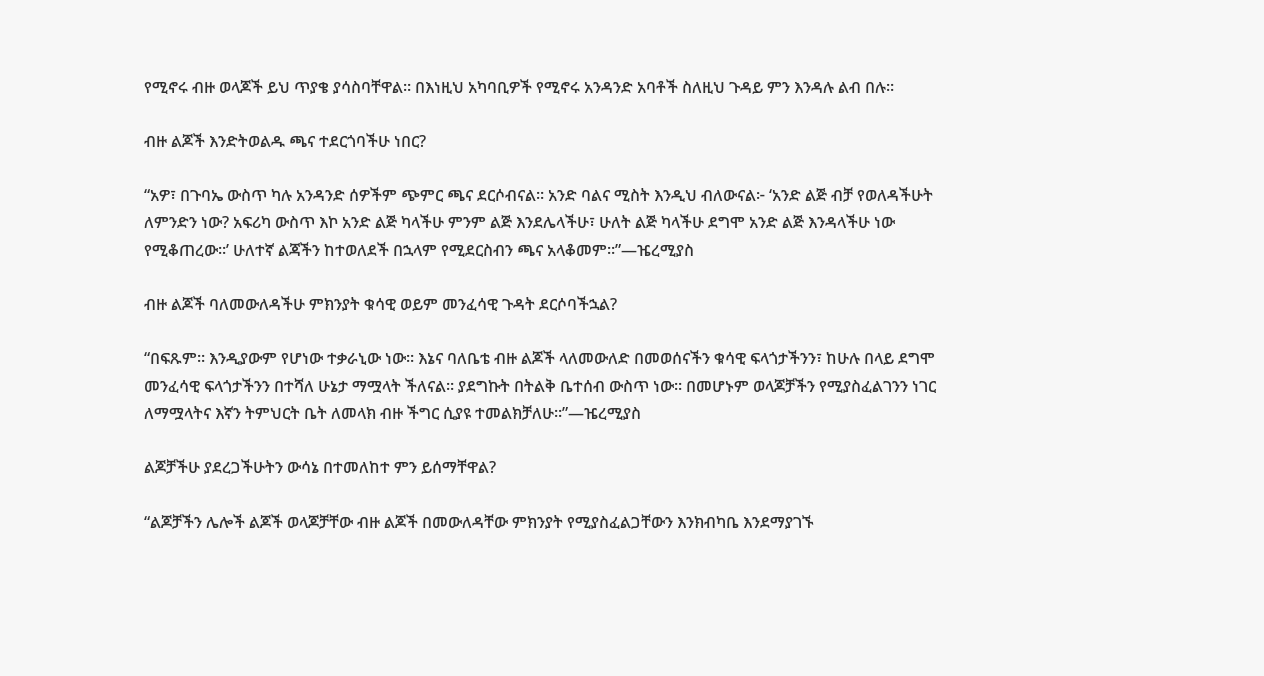የሚኖሩ ብዙ ወላጆች ይህ ጥያቄ ያሳስባቸዋል። በእነዚህ አካባቢዎች የሚኖሩ አንዳንድ አባቶች ስለዚህ ጉዳይ ምን እንዳሉ ልብ በሉ።

ብዙ ልጆች እንድትወልዱ ጫና ተደርጎባችሁ ነበር?

“አዎ፣ በጉባኤ ውስጥ ካሉ አንዳንድ ሰዎችም ጭምር ጫና ደርሶብናል። አንድ ባልና ሚስት እንዲህ ብለውናል፦ ‘አንድ ልጅ ብቻ የወለዳችሁት ለምንድን ነው? አፍሪካ ውስጥ እኮ አንድ ልጅ ካላችሁ ምንም ልጅ እንደሌላችሁ፣ ሁለት ልጅ ካላችሁ ደግሞ አንድ ልጅ እንዳላችሁ ነው የሚቆጠረው።’ ሁለተኛ ልጃችን ከተወለደች በኋላም የሚደርስብን ጫና አላቆመም።”—ዤረሚያስ

ብዙ ልጆች ባለመውለዳችሁ ምክንያት ቁሳዊ ወይም መንፈሳዊ ጉዳት ደርሶባችኋል?

“በፍጹም። እንዲያውም የሆነው ተቃራኒው ነው። እኔና ባለቤቴ ብዙ ልጆች ላለመውለድ በመወሰናችን ቁሳዊ ፍላጎታችንን፣ ከሁሉ በላይ ደግሞ መንፈሳዊ ፍላጎታችንን በተሻለ ሁኔታ ማሟላት ችለናል። ያደግኩት በትልቅ ቤተሰብ ውስጥ ነው። በመሆኑም ወላጆቻችን የሚያስፈልገንን ነገር ለማሟላትና እኛን ትምህርት ቤት ለመላክ ብዙ ችግር ሲያዩ ተመልክቻለሁ።”—ዤረሚያስ

ልጆቻችሁ ያደረጋችሁትን ውሳኔ በተመለከተ ምን ይሰማቸዋል?

“ልጆቻችን ሌሎች ልጆች ወላጆቻቸው ብዙ ልጆች በመውለዳቸው ምክንያት የሚያስፈልጋቸውን እንክብካቤ እንደማያገኙ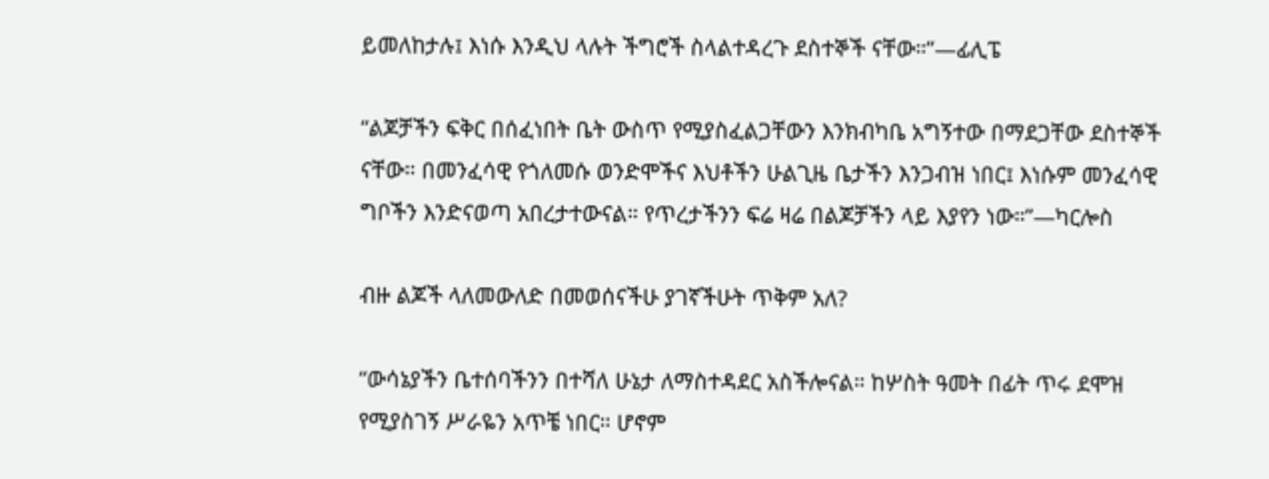ይመለከታሉ፤ እነሱ እንዲህ ላሉት ችግሮች ስላልተዳረጉ ደስተኞች ናቸው።”—ፊሊፔ

“ልጆቻችን ፍቅር በሰፈነበት ቤት ውስጥ የሚያስፈልጋቸውን እንክብካቤ አግኝተው በማደጋቸው ደስተኞች ናቸው። በመንፈሳዊ የጎለመሱ ወንድሞችና እህቶችን ሁልጊዜ ቤታችን እንጋብዝ ነበር፤ እነሱም መንፈሳዊ ግቦችን እንድናወጣ አበረታተውናል። የጥረታችንን ፍሬ ዛሬ በልጆቻችን ላይ እያየን ነው።”—ካርሎስ

ብዙ ልጆች ላለመውለድ በመወሰናችሁ ያገኛችሁት ጥቅም አለ?

“ውሳኔያችን ቤተሰባችንን በተሻለ ሁኔታ ለማስተዳደር አስችሎናል። ከሦስት ዓመት በፊት ጥሩ ደሞዝ የሚያስገኝ ሥራዬን አጥቼ ነበር። ሆኖም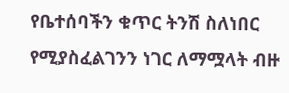የቤተሰባችን ቁጥር ትንሽ ስለነበር የሚያስፈልገንን ነገር ለማሟላት ብዙ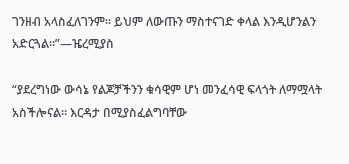ገንዘብ አላስፈለገንም። ይህም ለውጡን ማስተናገድ ቀላል እንዲሆንልን አድርጓል።”—ዤረሚያስ

“ያደረግነው ውሳኔ የልጆቻችንን ቁሳዊም ሆነ መንፈሳዊ ፍላጎት ለማሟላት አስችሎናል። እርዳታ በሚያስፈልግባቸው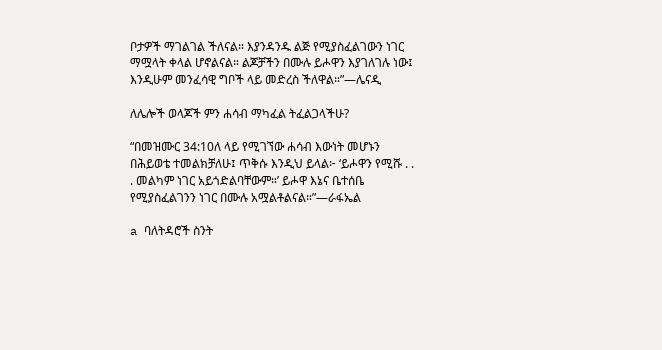ቦታዎች ማገልገል ችለናል። እያንዳንዱ ልጅ የሚያስፈልገውን ነገር ማሟላት ቀላል ሆኖልናል። ልጆቻችን በሙሉ ይሖዋን እያገለገሉ ነው፤ እንዲሁም መንፈሳዊ ግቦች ላይ መድረስ ችለዋል።”—ሌናዲ

ለሌሎች ወላጆች ምን ሐሳብ ማካፈል ትፈልጋላችሁ?

“በመዝሙር 34:10ለ ላይ የሚገኘው ሐሳብ እውነት መሆኑን በሕይወቴ ተመልክቻለሁ፤ ጥቅሱ እንዲህ ይላል፦ ‘ይሖዋን የሚሹ . . . መልካም ነገር አይጎድልባቸውም።’ ይሖዋ እኔና ቤተሰቤ የሚያስፈልገንን ነገር በሙሉ አሟልቶልናል።”—ራፋኤል

a ባለትዳሮች ስንት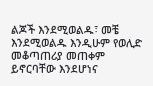ልጆች እንደሚወልዱ፣ መቼ እንደሚወልዱ እንዲሁም የወሊድ መቆጣጠሪያ መጠቀም ይኖርባቸው እንደሆነና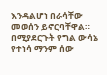እንዳልሆነ በራሳቸው መወሰን ይኖርባቸዋል። በሚያደርጉት የግል ውሳኔ የተነሳ ማንም ሰው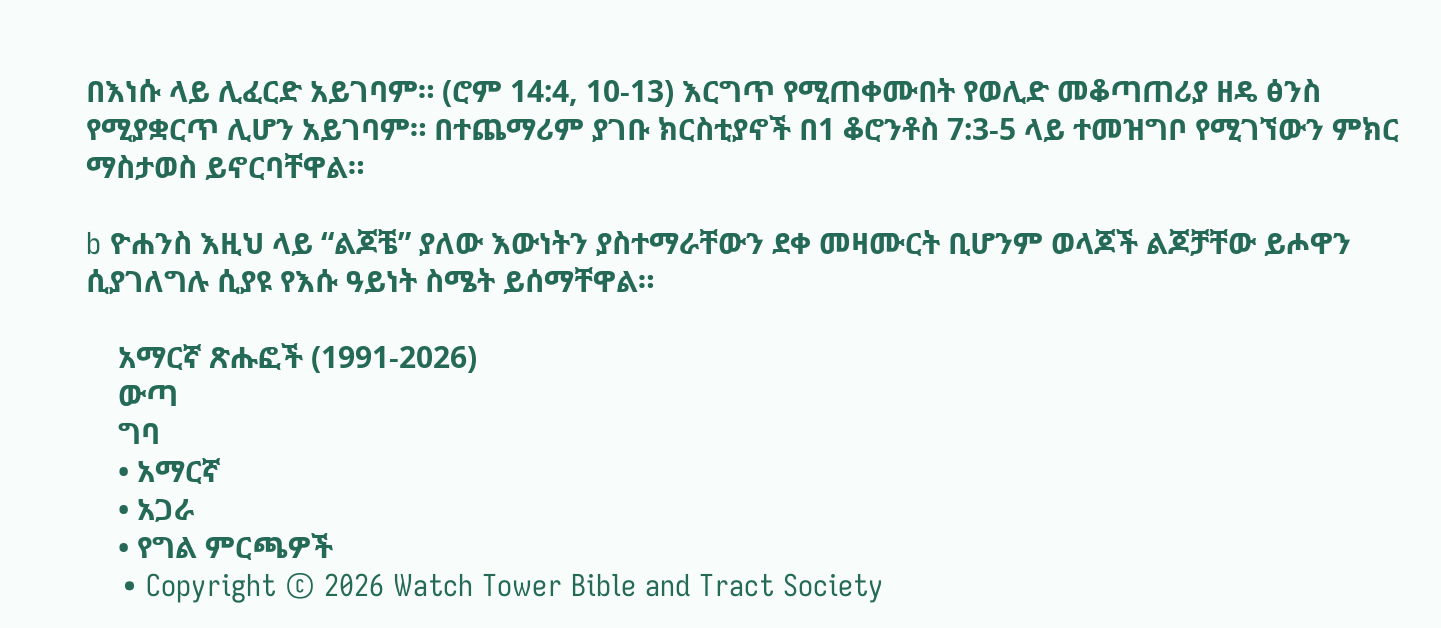በእነሱ ላይ ሊፈርድ አይገባም። (ሮም 14:4, 10-13) እርግጥ የሚጠቀሙበት የወሊድ መቆጣጠሪያ ዘዴ ፅንስ የሚያቋርጥ ሊሆን አይገባም። በተጨማሪም ያገቡ ክርስቲያኖች በ1 ቆሮንቶስ 7:3-5 ላይ ተመዝግቦ የሚገኘውን ምክር ማስታወስ ይኖርባቸዋል።

b ዮሐንስ እዚህ ላይ “ልጆቼ” ያለው እውነትን ያስተማራቸውን ደቀ መዛሙርት ቢሆንም ወላጆች ልጆቻቸው ይሖዋን ሲያገለግሉ ሲያዩ የእሱ ዓይነት ስሜት ይሰማቸዋል።

    አማርኛ ጽሑፎች (1991-2026)
    ውጣ
    ግባ
    • አማርኛ
    • አጋራ
    • የግል ምርጫዎች
    • Copyright © 2026 Watch Tower Bible and Tract Society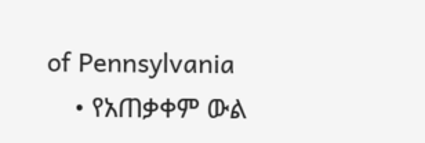of Pennsylvania
    • የአጠቃቀም ውል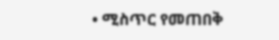• ሚስጥር የመጠበቅ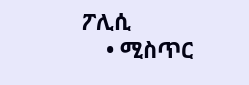ፖሊሲ
    • ሚስጥር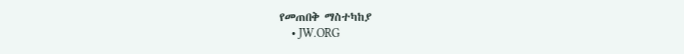የመጠበቅ ማስተካከያ
    • JW.ORG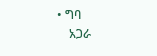• ግባ
    አጋራ